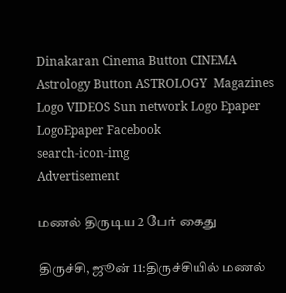Dinakaran Cinema Button CINEMA Astrology Button ASTROLOGY  Magazines Logo VIDEOS Sun network Logo Epaper LogoEpaper Facebook
search-icon-img
Advertisement

மணல் திருடிய 2 பேர் கைது

திருச்சி, ஜூன் 11:திருச்சியில் மணல்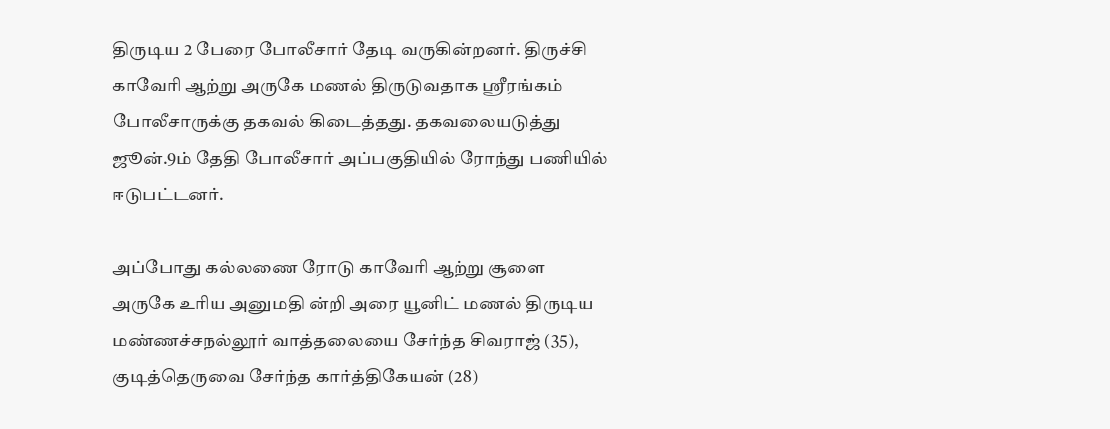திருடிய 2 பேரை போலீசார் தேடி வருகின்றனர். திருச்சி காவேரி ஆற்று அருகே மணல் திருடுவதாக ஸ்ரீரங்கம் போலீசாருக்கு தகவல் கிடைத்தது. தகவலையடுத்து ஜூன்.9ம் தேதி போலீசார் அப்பகுதியில் ரோந்து பணியில் ஈடுபட்டனர்.

அப்போது கல்லணை ரோடு காவேரி ஆற்று சூளை அருகே உரிய அனுமதி ன்றி அரை யூனிட் மணல் திருடிய மண்ணச்சநல்லூர் வாத்தலையை சேர்ந்த சிவராஜ் (35), குடித்தெருவை சேர்ந்த கார்த்திகேயன் (28)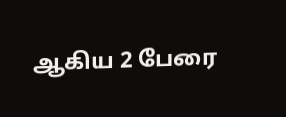ஆகிய 2 பேரை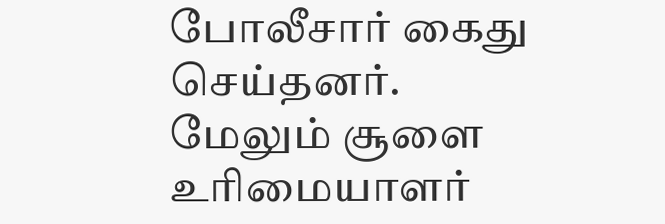போலீசார் கைது செய்தனர். மேலும் சூளை உரிமையாளர்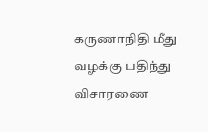கருணாநிதி மீது வழக்கு பதிந்து விசாரணை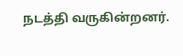நடத்தி வருகின்றனர்.